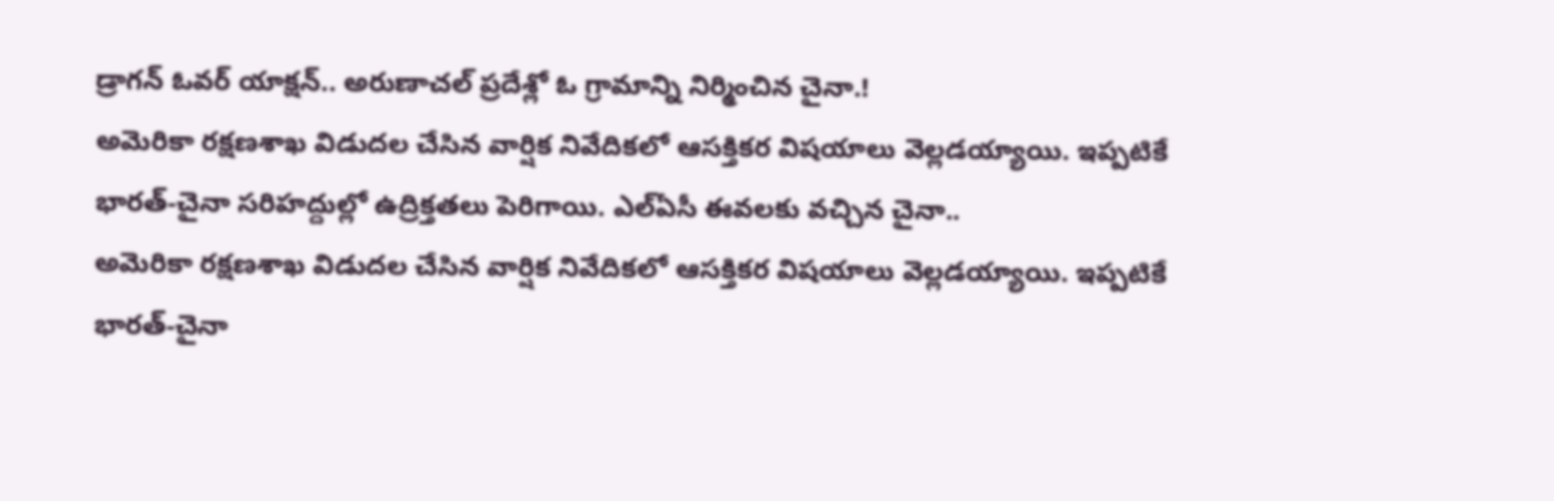డ్రాగన్ ఓవర్ యాక్షన్.. అరుణాచల్ ప్రదేశ్లో ఓ గ్రామాన్ని నిర్మించిన చైనా.!
అమెరికా రక్షణశాఖ విడుదల చేసిన వార్షిక నివేదికలో ఆసక్తికర విషయాలు వెల్లడయ్యాయి. ఇప్పటికే భారత్-చైనా సరిహద్దుల్లో ఉద్రిక్తతలు పెరిగాయి. ఎల్ఏసీ ఈవలకు వచ్చిన చైనా..
అమెరికా రక్షణశాఖ విడుదల చేసిన వార్షిక నివేదికలో ఆసక్తికర విషయాలు వెల్లడయ్యాయి. ఇప్పటికే భారత్-చైనా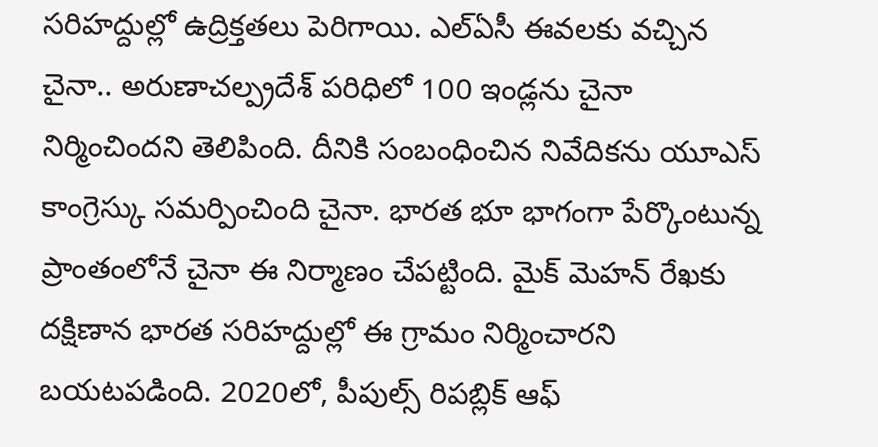సరిహద్దుల్లో ఉద్రిక్తతలు పెరిగాయి. ఎల్ఏసీ ఈవలకు వచ్చిన చైనా.. అరుణాచల్ప్రదేశ్ పరిధిలో 100 ఇండ్లను చైనా నిర్మించిందని తెలిపింది. దీనికి సంబంధించిన నివేదికను యూఎస్ కాంగ్రెస్కు సమర్పించింది చైనా. భారత భూ భాగంగా పేర్కొంటున్న ప్రాంతంలోనే చైనా ఈ నిర్మాణం చేపట్టింది. మైక్ మెహన్ రేఖకు దక్షిణాన భారత సరిహద్దుల్లో ఈ గ్రామం నిర్మించారని బయటపడింది. 2020లో, పీపుల్స్ రిపబ్లిక్ ఆఫ్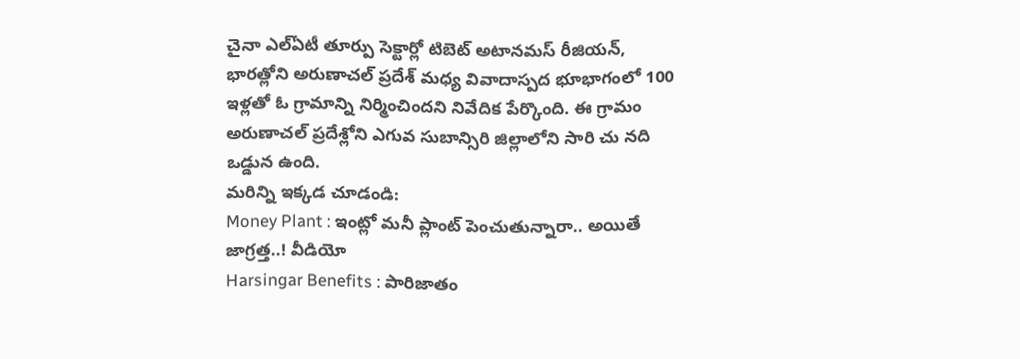చైనా ఎల్ఏటీ తూర్పు సెక్టార్లో టిబెట్ అటానమస్ రీజియన్, భారత్లోని అరుణాచల్ ప్రదేశ్ మధ్య వివాదాస్పద భూభాగంలో 100 ఇళ్లతో ఓ గ్రామాన్ని నిర్మించిందని నివేదిక పేర్కొంది. ఈ గ్రామం అరుణాచల్ ప్రదేశ్లోని ఎగువ సుబాన్సిరి జిల్లాలోని సారి చు నది ఒడ్డున ఉంది.
మరిన్ని ఇక్కడ చూడండి:
Money Plant : ఇంట్లో మనీ ప్లాంట్ పెంచుతున్నారా.. అయితే జాగ్రత్త..! వీడియో
Harsingar Benefits : పారిజాతం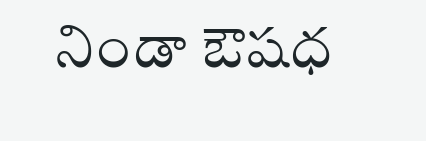నిండా ఔషధ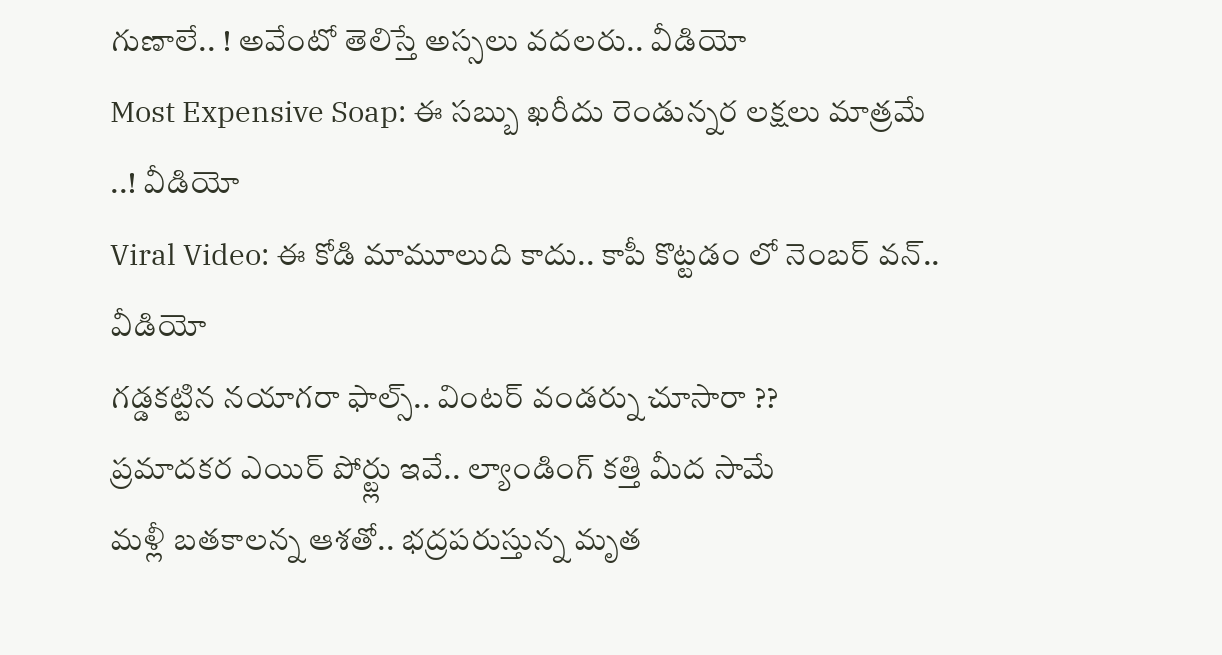గుణాలే.. ! అవేంటో తెలిస్తే అస్సలు వదలరు.. వీడియో
Most Expensive Soap: ఈ సబ్బు ఖరీదు రెండున్నర లక్షలు మాత్రమే ..! వీడియో
Viral Video: ఈ కోడి మామూలుది కాదు.. కాపీ కొట్టడం లో నెంబర్ వన్.. వీడియో
గడ్డకట్టిన నయాగరా ఫాల్స్.. వింటర్ వండర్ను చూసారా ??
ప్రమాదకర ఎయిర్ పోర్ట్లు ఇవే.. ల్యాండింగ్ కత్తి మీద సామే
మళ్లీ బతకాలన్న ఆశతో.. భద్రపరుస్తున్న మృత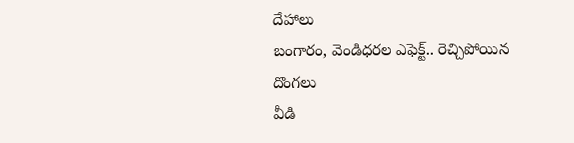దేహాలు
బంగారం, వెండిధరల ఎఫెక్ట్.. రెచ్చిపోయిన దొంగలు
వీడి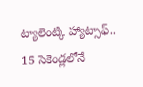ట్యాలెంట్కి హ్యాట్సాఫ్.. 15 సెకెండ్లలోనే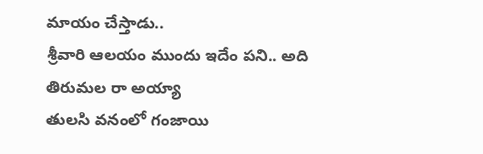మాయం చేస్తాడు..
శ్రీవారి ఆలయం ముందు ఇదేం పని.. అది తిరుమల రా అయ్యా
తులసి వనంలో గంజాయి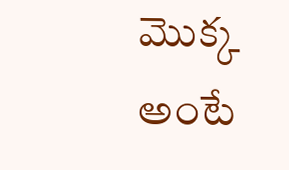మొక్క అంటే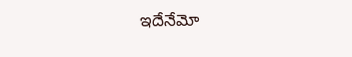ఇదేనేమో